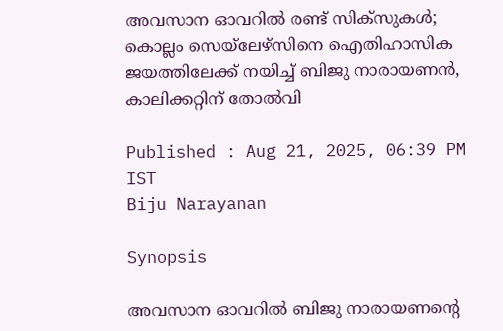അവസാന ഓവറില്‍ രണ്ട് സിക്‌സുകള്‍; കൊല്ലം സെയ്‌ലേഴ്‌സിനെ ഐതിഹാസിക ജയത്തിലേക്ക് നയിച്ച് ബിജു നാരായണന്‍, കാലിക്കറ്റിന് തോല്‍വി

Published : Aug 21, 2025, 06:39 PM IST
Biju Narayanan

Synopsis

അവസാന ഓവറില്‍ ബിജു നാരായണന്റെ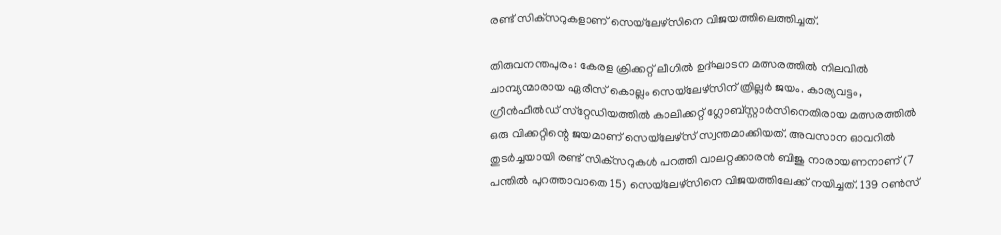രണ്ട് സിക്‌സറുകളാണ് സെയ്‌ലേഴ്‌സിനെ വിജയത്തിലെത്തിച്ചത്.

തിരുവനന്തപുരം: കേരള ക്രിക്കറ്റ് ലീഗില്‍ ഉദ്ഘാടന മത്സരത്തില്‍ നിലവില്‍ ചാമ്പ്യന്മാരായ ഏരീസ് കൊല്ലം സെയ്‌ലേഴ്‌സിന് ത്രില്ലര്‍ ജയം. കാര്യവട്ടം, ഗ്രീന്‍ഫീല്‍ഡ് സ്‌റ്റേഡിയത്തില്‍ കാലിക്കറ്റ് ഗ്ലോബ്‌സ്റ്റാര്‍സിനെതിരായ മത്സരത്തില്‍ ഒരു വിക്കറ്റിന്റെ ജയമാണ് സെയ്‌ലേഴ്‌സ് സ്വന്തമാക്കിയത്. അവസാന ഓവറില്‍ തുടര്‍ച്ചയായി രണ്ട് സിക്‌സറുകള്‍ പറത്തി വാലറ്റക്കാരന്‍ ബിജു നാരായണനാണ് (7 പന്തില്‍ പുറത്താവാതെ 15) സെയ്‌ലേഴ്‌സിനെ വിജയത്തിലേക്ക് നയിച്ചത്. 139 റണ്‍സ്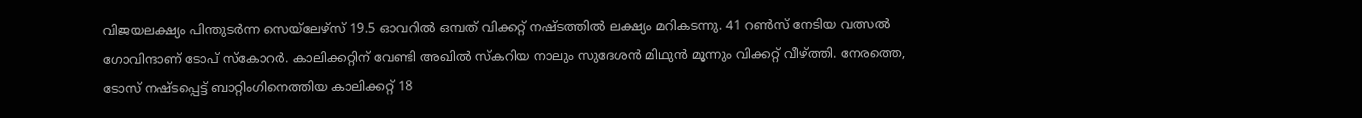വിജയലക്ഷ്യം പിന്തുടര്‍ന്ന സെയ്‌ലേഴ്‌സ് 19.5 ഓവറില്‍ ഒമ്പത് വിക്കറ്റ് നഷ്ടത്തില്‍ ലക്ഷ്യം മറികടന്നു. 41 റണ്‍സ് നേടിയ വത്സല്‍ ഗോവിന്ദാണ് ടോപ് സ്‌കോറര്‍. കാലിക്കറ്റിന് വേണ്ടി അഖില്‍ സ്‌കറിയ നാലും സുദേശന്‍ മിഥുന്‍ മൂന്നും വിക്കറ്റ് വീഴ്ത്തി. നേരത്തെ, ടോസ് നഷ്ടപ്പെട്ട് ബാറ്റിംഗിനെത്തിയ കാലിക്കറ്റ് 18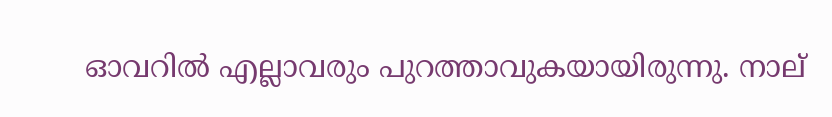ഓവറില്‍ എല്ലാവരും പുറത്താവുകയായിരുന്നു. നാല്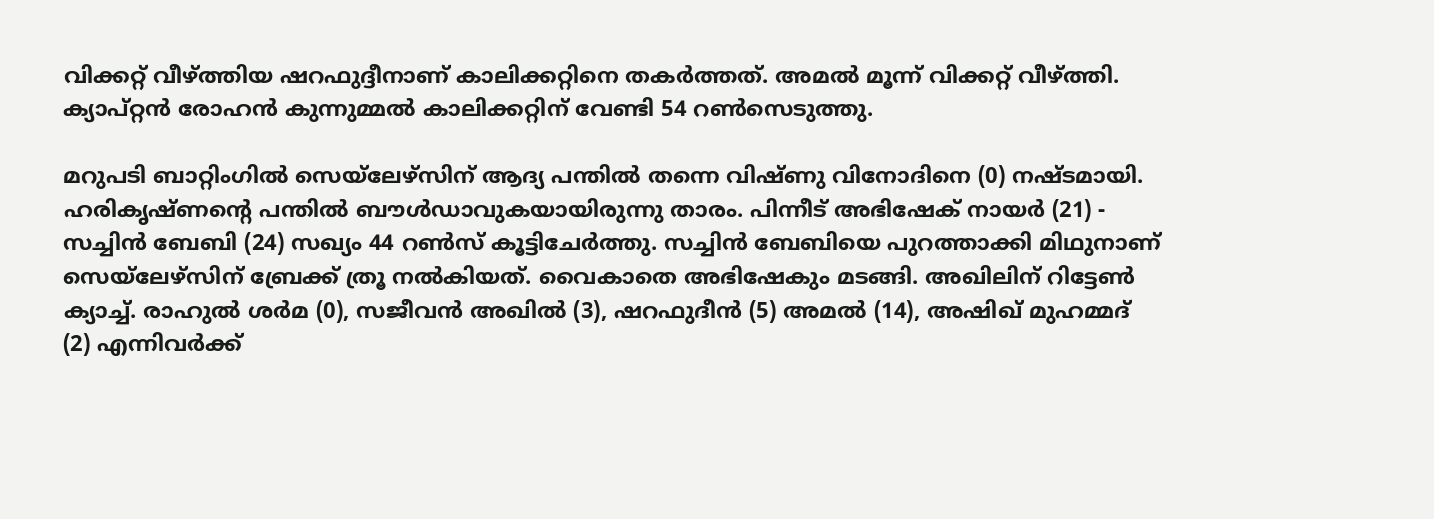വിക്കറ്റ് വീഴ്ത്തിയ ഷറഫുദ്ദീനാണ് കാലിക്കറ്റിനെ തകര്‍ത്തത്. അമല്‍ മൂന്ന് വിക്കറ്റ് വീഴ്ത്തി. ക്യാപ്റ്റന്‍ രോഹന്‍ കുന്നുമ്മല്‍ കാലിക്കറ്റിന് വേണ്ടി 54 റണ്‍സെടുത്തു.

മറുപടി ബാറ്റിംഗില്‍ സെയ്‌ലേഴ്‌സിന് ആദ്യ പന്തില്‍ തന്നെ വിഷ്ണു വിനോദിനെ (0) നഷ്ടമായി. ഹരികൃഷ്ണന്റെ പന്തില്‍ ബൗള്‍ഡാവുകയായിരുന്നു താരം. പിന്നീട് അഭിഷേക് നായര്‍ (21) - സച്ചിന്‍ ബേബി (24) സഖ്യം 44 റണ്‍സ് കൂട്ടിചേര്‍ത്തു. സച്ചിന്‍ ബേബിയെ പുറത്താക്കി മിഥുനാണ് സെയ്‌ലേഴ്‌സിന് ബ്രേക്ക് ത്രൂ നല്‍കിയത്. വൈകാതെ അഭിഷേകും മടങ്ങി. അഖിലിന് റിട്ടേണ്‍ ക്യാച്ച്. രാഹുല്‍ ശര്‍മ (0), സജീവന്‍ അഖില്‍ (3), ഷറഫുദീന്‍ (5) അമല്‍ (14), അഷിഖ് മുഹമ്മദ് (2) എന്നിവര്‍ക്ക്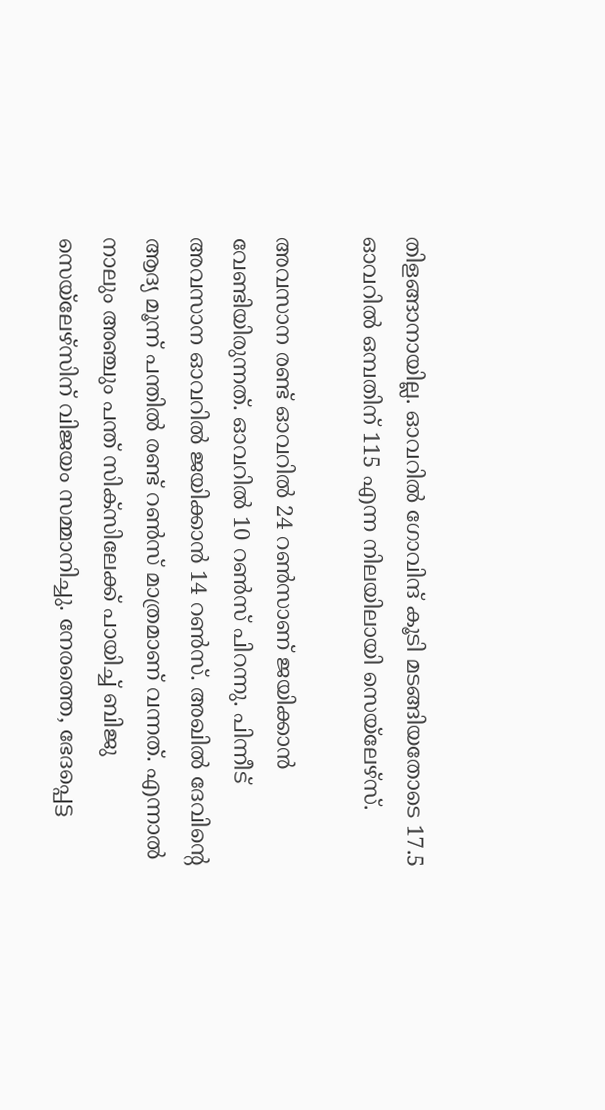തിളങ്ങാനായില്ല. ഓവറില്‍ ഗോവിന്ദ് കൂടി മടങ്ങിയതോടെ 17.5 ഓവറില്‍ ഒമ്പതിന് 115 എന്ന നിലയിലായി സെയ്‌ലേഴ്‌സ്.

അവസാന രണ്ട് ഓവറില്‍ 24 റണ്‍സാണ് ജയിക്കാന്‍ വേണ്ടിയിരുന്നത്. ഓവറില്‍ 10 റണ്‍സ് പിറന്നു. പിന്നീട് അവസാന ഓവറില്‍ ജയിക്കാന്‍ 14 റണ്‍സ്. അഖില്‍ ദേവിന്റെ ആദ്യ മൂന്ന് പന്തില്‍ രണ്ട് റണ്‍സ് മാത്രമാണ് വന്നത്. എന്നാല്‍ നാലും അഞ്ചും പന്ത് സിക്‌സിലേക്ക് പായിച്ച് ബിജു സെയ്‌ലേഴ്‌സിന് വിജയം സമ്മാനിച്ചു. നേരത്തെ, ഭേദപ്പെട്ട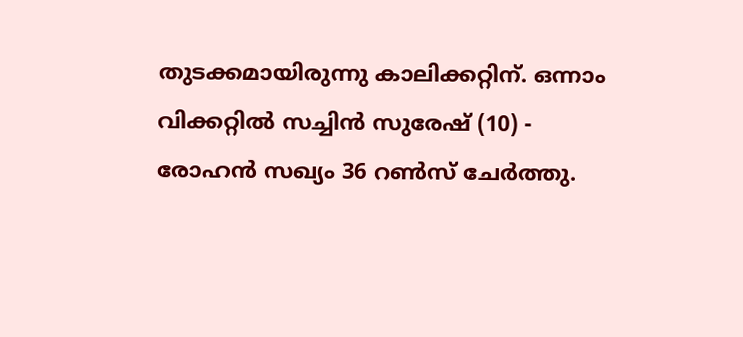തുടക്കമായിരുന്നു കാലിക്കറ്റിന്. ഒന്നാം വിക്കറ്റില്‍ സച്ചിന്‍ സുരേഷ് (10) - രോഹന്‍ സഖ്യം 36 റണ്‍സ് ചേര്‍ത്തു.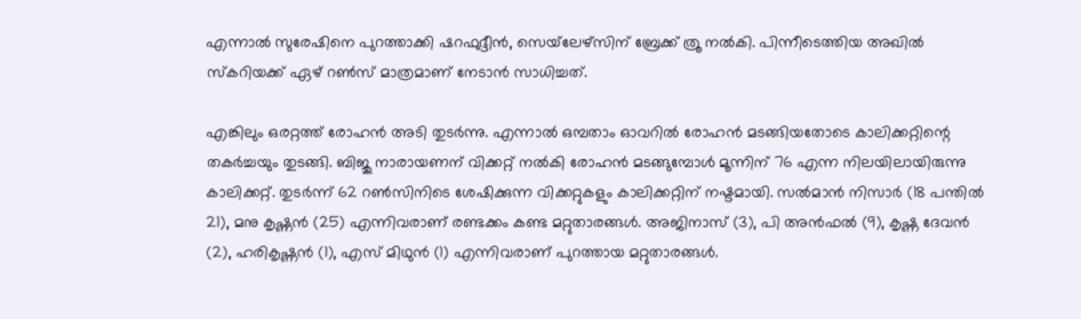എന്നാല്‍ സുരേഷിനെ പുറത്താക്കി ഷറഫുദ്ദീന്‍, സെയ്‌ലേഴ്‌സിന് ബ്രേക്ക് ത്രൂ നല്‍കി. പിന്നീടെത്തിയ അഖില്‍ സ്‌കറിയക്ക് ഏഴ് റണ്‍സ് മാത്രമാണ് നേടാന്‍ സാധിച്ചത്.

എങ്കിലും ഒരറ്റത്ത് രോഹന്‍ അടി തുടര്‍ന്നു. എന്നാല്‍ ഒമ്പതാം ഓവറില്‍ രോഹന്‍ മടങ്ങിയതോടെ കാലിക്കറ്റിന്റെ തകര്‍ച്ചയും തുടങ്ങി. ബിജു നാരായണന് വിക്കറ്റ് നല്‍കി രോഹന്‍ മടങ്ങുമ്പോള്‍ മൂന്നിന് 76 എന്ന നിലയിലായിരുന്നു കാലിക്കറ്റ്. തുടര്‍ന്ന് 62 റണ്‍സിനിടെ ശേഷിക്കുന്ന വിക്കറ്റുകളും കാലിക്കറ്റിന് നഷ്ടമായി. സല്‍മാന്‍ നിസാര്‍ (18 പന്തില്‍ 21), മനു കൃഷ്ണന്‍ (25) എന്നിവരാണ് രണ്ടക്കം കണ്ട മറ്റുതാരങ്ങള്‍. അജിനാസ് (3), പി അന്‍ഫല്‍ (9), കൃഷ്ണ ദേവന്‍ (2), ഹരികൃഷ്ണന്‍ (1), എസ് മിഥുന്‍ (1) എന്നിവരാണ് പുറത്തായ മറ്റുതാരങ്ങള്‍.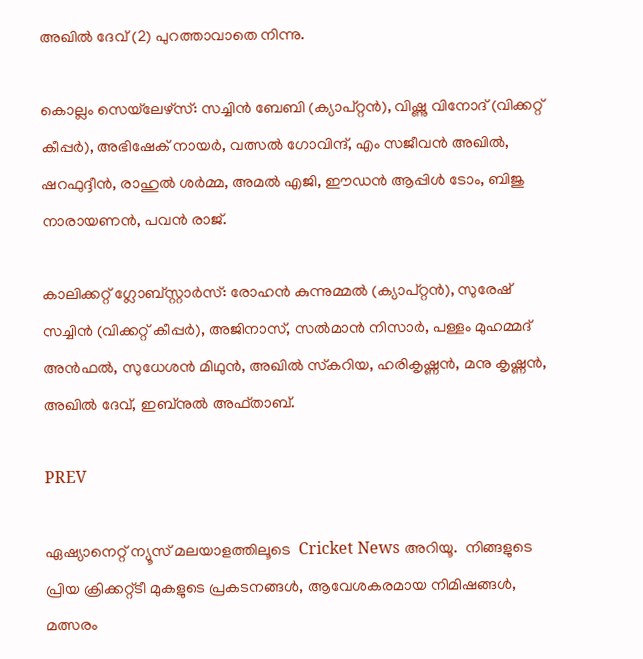അഖില്‍ ദേവ് (2) പുറത്താവാതെ നിന്നു.

കൊല്ലം സെയ്‌ലേഴ്‌സ്: സച്ചിന്‍ ബേബി (ക്യാപ്റ്റന്‍), വിഷ്ണു വിനോദ് (വിക്കറ്റ് കീപ്പര്‍), അഭിഷേക് നായര്‍, വത്സല്‍ ഗോവിന്ദ്, എം സജീവന്‍ അഖില്‍, ഷറഫുദ്ദീന്‍, രാഹുല്‍ ശര്‍മ്മ, അമല്‍ എജി, ഈഡന്‍ ആപ്പിള്‍ ടോം, ബിജു നാരായണന്‍, പവന്‍ രാജ്.

കാലിക്കറ്റ് ഗ്ലോബ്‌സ്റ്റാര്‍സ്: രോഹന്‍ കുന്നുമ്മല്‍ (ക്യാപ്റ്റന്‍), സുരേഷ് സച്ചിന്‍ (വിക്കറ്റ് കീപ്പര്‍), അജിനാസ്, സല്‍മാന്‍ നിസാര്‍, പള്ളം മുഹമ്മദ് അന്‍ഫല്‍, സുധേശന്‍ മിഥുന്‍, അഖില്‍ സ്‌കറിയ, ഹരികൃഷ്ണന്‍, മനു കൃഷ്ണന്‍, അഖില്‍ ദേവ്, ഇബ്‌നുല്‍ അഫ്താബ്.

PREV

ഏഷ്യാനെറ്റ് ന്യൂസ് മലയാളത്തിലൂടെ  Cricket News അറിയൂ.  നിങ്ങളുടെ പ്രിയ ക്രിക്കറ്റ്ടീ മുകളുടെ പ്രകടനങ്ങൾ, ആവേശകരമായ നിമിഷങ്ങൾ, മത്സരം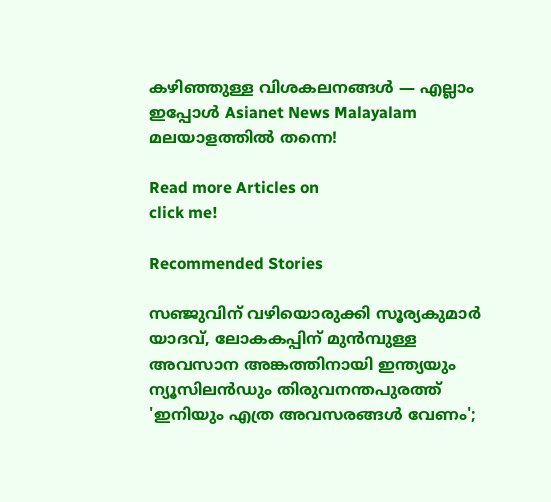കഴിഞ്ഞുള്ള വിശകലനങ്ങൾ — എല്ലാം ഇപ്പോൾ Asianet News Malayalam മലയാളത്തിൽ തന്നെ!

Read more Articles on
click me!

Recommended Stories

സഞ്ജുവിന് വഴിയൊരുക്കി സൂര്യകുമാര്‍ യാദവ്, ലോകകപ്പിന് മുൻമ്പുള്ള അവസാന അങ്കത്തിനായി ഇന്ത്യയും ന്യൂസിലന്‍ഡും തിരുവനന്തപുരത്ത്
'ഇനിയും എത്ര അവസരങ്ങൾ വേണം';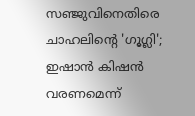സഞ്ജുവിനെതിരെ ചാഹലിന്‍റെ 'ഗൂഗ്ലി'; ഇഷാൻ കിഷൻ വരണമെന്ന്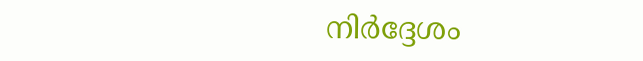നിർദ്ദേശം